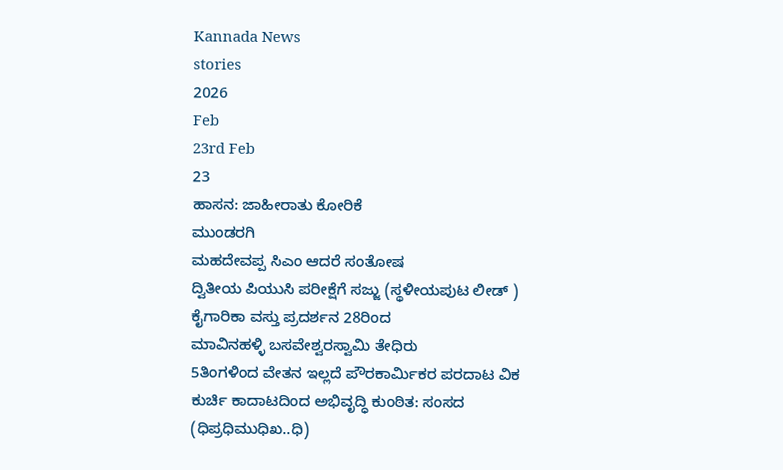Kannada News
stories
2026
Feb
23rd Feb
23
ಹಾಸನ: ಜಾಹೀರಾತು ಕೋರಿಕೆ
ಮುಂಡರಗಿ
ಮಹದೇವಪ್ಪ ಸಿಎಂ ಆದರೆ ಸಂತೋಷ
ದ್ವಿತೀಯ ಪಿಯುಸಿ ಪರೀಕ್ಷೆಗೆ ಸಜ್ಜು (ಸ್ಥಳೀಯಪುಟ ಲೀಡ್ )
ಕೈಗಾರಿಕಾ ವಸ್ತು ಪ್ರದರ್ಶನ 28ರಿಂದ
ಮಾವಿನಹಳ್ಳಿ ಬಸವೇಶ್ವರಸ್ವಾಮಿ ತೇಧಿರು
5ತಿಂಗಳಿಂದ ವೇತನ ಇಲ್ಲದೆ ಪೌರಕಾರ್ಮಿಕರ ಪರದಾಟ ವಿಕ
ಕುರ್ಚಿ ಕಾದಾಟದಿಂದ ಅಭಿವೃದ್ಧಿ ಕುಂಠಿತ: ಸಂಸದ
(ಧಿಪ್ರಧಿಮುಧಿಖ..ಧಿ)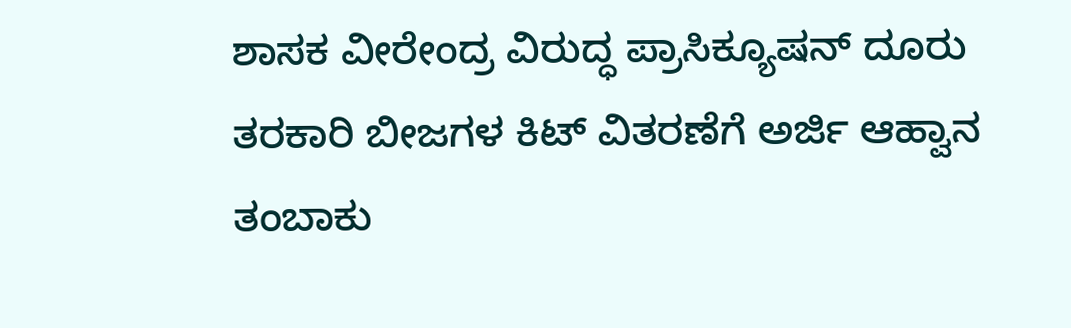ಶಾಸಕ ವೀರೇಂದ್ರ ವಿರುದ್ಧ ಪ್ರಾಸಿಕ್ಯೂಷನ್ ದೂರು
ತರಕಾರಿ ಬೀಜಗಳ ಕಿಟ್ ವಿತರಣೆಗೆ ಅರ್ಜಿ ಆಹ್ವಾನ
ತಂಬಾಕು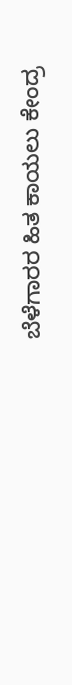ಬೆಳೆಗಾರರ ಹಿತ ಕಾಯಲು ಕೇಂದ್ರ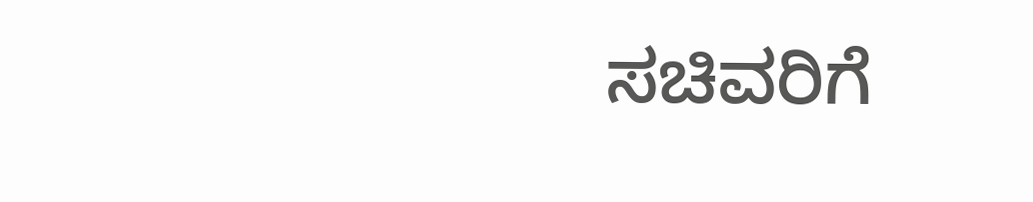ಸಚಿವರಿಗೆ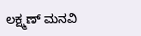ಲಕ್ಷ್ಮಣ್ ಮನವಿ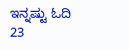ಇನ್ನಷ್ಟು ಓದಿ
23